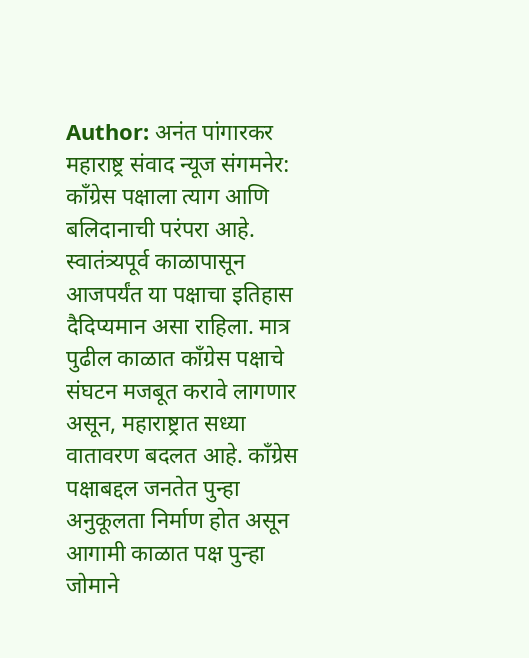Author: अनंत पांगारकर
महाराष्ट्र संवाद न्यूज संगमनेर: काँग्रेस पक्षाला त्याग आणि बलिदानाची परंपरा आहे. स्वातंत्र्यपूर्व काळापासून आजपर्यंत या पक्षाचा इतिहास दैदिप्यमान असा राहिला. मात्र पुढील काळात काँग्रेस पक्षाचे संघटन मजबूत करावे लागणार असून, महाराष्ट्रात सध्या वातावरण बदलत आहे. काँग्रेस पक्षाबद्दल जनतेत पुन्हा अनुकूलता निर्माण होत असून आगामी काळात पक्ष पुन्हा जोमाने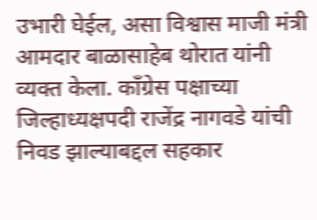उभारी घेईल, असा विश्वास माजी मंत्री आमदार बाळासाहेब थोरात यांनी व्यक्त केला. काँग्रेस पक्षाच्या जिल्हाध्यक्षपदी राजेंद्र नागवडे यांची निवड झाल्याबद्दल सहकार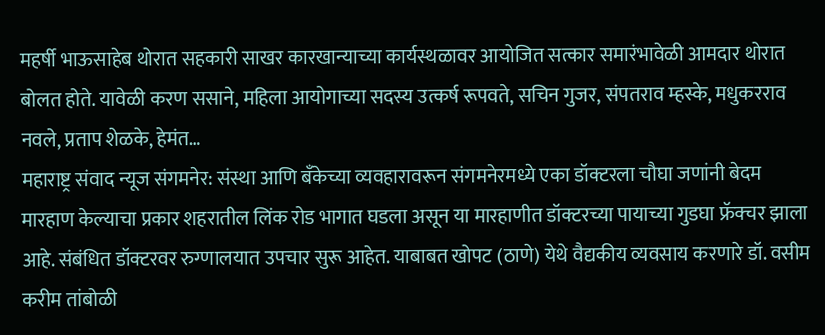महर्षी भाऊसाहेब थोरात सहकारी साखर कारखान्याच्या कार्यस्थळावर आयोजित सत्कार समारंभावेळी आमदार थोरात बोलत होते. यावेळी करण ससाने, महिला आयोगाच्या सदस्य उत्कर्ष रूपवते, सचिन गुजर, संपतराव म्हस्के, मधुकरराव नवले, प्रताप शेळके, हेमंत…
महाराष्ट्र संवाद न्यूज संगमनेर: संस्था आणि बँकेच्या व्यवहारावरून संगमनेरमध्ये एका डॉक्टरला चौघा जणांनी बेदम मारहाण केल्याचा प्रकार शहरातील लिंक रोड भागात घडला असून या मारहाणीत डॉक्टरच्या पायाच्या गुडघा फ्रॅक्चर झाला आहे. संबंधित डॉक्टरवर रुग्णालयात उपचार सुरू आहेत. याबाबत खोपट (ठाणे) येथे वैद्यकीय व्यवसाय करणारे डॉ. वसीम करीम तांबोळी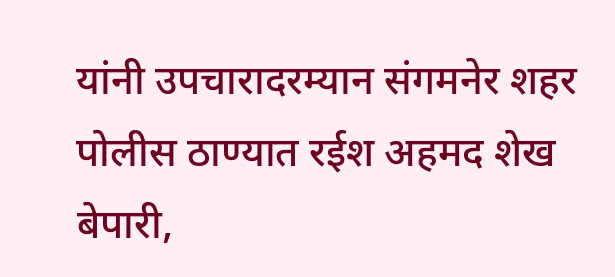यांनी उपचारादरम्यान संगमनेर शहर पोलीस ठाण्यात रईश अहमद शेख बेपारी,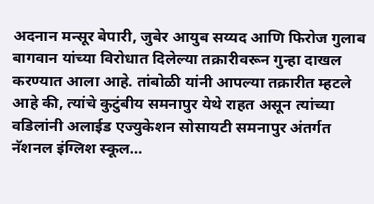अदनान मन्सूर बेपारी, जुबेर आयुब सय्यद आणि फिरोज गुलाब बागवान यांच्या विरोधात दिलेल्या तक्रारीवरून गुन्हा दाखल करण्यात आला आहे. तांबोळी यांनी आपल्या तक्रारीत म्हटले आहे की, त्यांचे कुटुंबीय समनापुर येथे राहत असून त्यांच्या वडिलांनी अलाईड एज्युकेशन सोसायटी समनापुर अंतर्गत नॅशनल इंग्लिश स्कूल…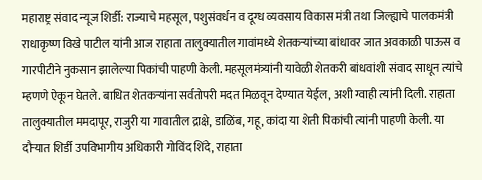महाराष्ट्र संवाद न्यूज शिर्डी: राज्याचे महसूल, पशुसंवर्धन व दूग्ध व्यवसाय विकास मंत्री तथा जिल्ह्याचे पालकमंत्री राधाकृष्ण विखे पाटील यांनी आज राहाता तालुक्यातील गावांमध्ये शेतकऱ्यांच्या बांधावर जात अवकाळी पाऊस व गारपीटीने नुकसान झालेल्या पिकांची पाहणी केली. महसूलमंत्र्यांनी यावेळी शेतकरी बांधवांशी संवाद साधून त्यांचे म्हणणे ऐकून घेतले. बाधित शेतकऱ्यांना सर्वतोपरी मदत मिळवून देण्यात येईल, अशी ग्वाही त्यांनी दिली. राहाता तालुक्यातील ममदापूर, राजुरी या गावातील द्राक्षे, डाळिंब, गहू, कांदा या शेती पिकांची त्यांनी पाहणी केली. या दौऱ्यात शिर्डी उपविभागीय अधिकारी गोविंद शिंदे, राहाता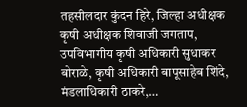तहसीलदार कुंदन हिरे, जिल्हा अधीक्षक कृषी अधीक्षक शिवाजी जगताप, उपविभागीय कृषी अधिकारी सुधाकर बोराळे, कृषी अधिकारी बापूसाहेब शिंदे, मंडलाधिकारी ठाकरे,…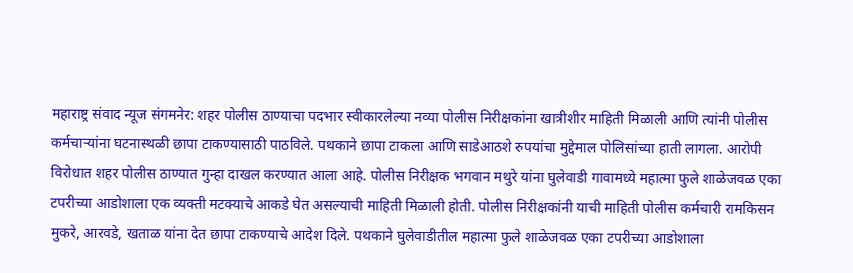महाराष्ट्र संवाद न्यूज संगमनेर: शहर पोलीस ठाण्याचा पदभार स्वीकारलेल्या नव्या पोलीस निरीक्षकांना खात्रीशीर माहिती मिळाली आणि त्यांनी पोलीस कर्मचाऱ्यांना घटनास्थळी छापा टाकण्यासाठी पाठविले. पथकाने छापा टाकला आणि साडेआठशे रुपयांचा मुद्देमाल पोलिसांच्या हाती लागला. आरोपी विरोधात शहर पोलीस ठाण्यात गुन्हा दाखल करण्यात आला आहे. पोलीस निरीक्षक भगवान मथुरे यांना घुलेवाडी गावामध्ये महात्मा फुले शाळेजवळ एका टपरीच्या आडोशाला एक व्यक्ती मटक्याचे आकडे घेत असल्याची माहिती मिळाली होती. पोलीस निरीक्षकांनी याची माहिती पोलीस कर्मचारी रामकिसन मुकरे, आरवडे, खताळ यांना देत छापा टाकण्याचे आदेश दिले. पथकाने घुलेवाडीतील महात्मा फुले शाळेजवळ एका टपरीच्या आडोशाला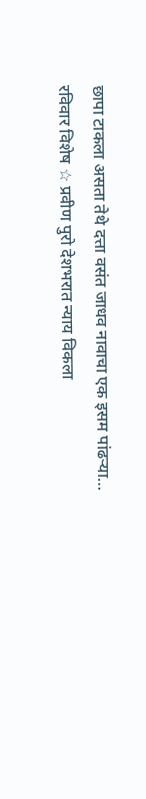छापा टाकला असता तेथे दत्ता वसंत जाधव नावाचा एक इसम पांढऱ्या…
रविवार विशेष ☆ प्रवीण पुरो देशभरात न्याय विकला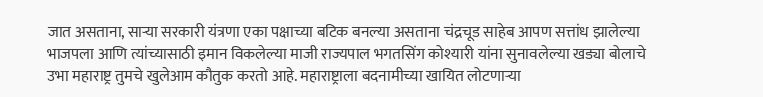जात असताना, साऱ्या सरकारी यंत्रणा एका पक्षाच्या बटिक बनल्या असताना चंद्रचूड साहेब आपण सत्तांध झालेल्या भाजपला आणि त्यांच्यासाठी इमान विकलेल्या माजी राज्यपाल भगतसिंग कोश्यारी यांना सुनावलेल्या खड्या बोलाचे उभा महाराष्ट्र तुमचे खुलेआम कौतुक करतो आहे. महाराष्ट्राला बदनामीच्या खायित लोटणाऱ्या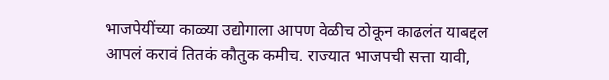भाजपेयींच्या काळ्या उद्योगाला आपण वेळीच ठोकून काढलंत याबद्दल आपलं करावं तितकं कौतुक कमीच. राज्यात भाजपची सत्ता यावी,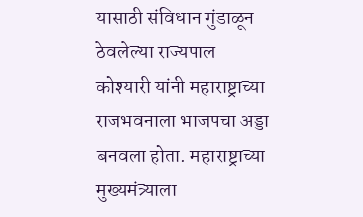यासाठी संविधान गुंडाळून ठेवलेल्या राज्यपाल कोश्यारी यांनी महाराष्ट्राच्या राजभवनाला भाजपचा अड्डा बनवला होता. महाराष्ट्राच्या मुख्यमंत्र्याला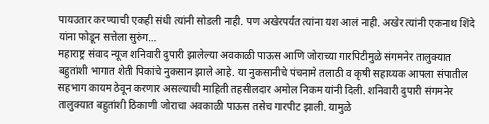पायउतार करण्याची एकही संधी त्यांनी सोडली नाही. पण अखेरपर्यंत त्यांना यश आलं नाही. अखेर त्यांनी एकनाथ शिंदे यांना फोडून सत्तेला सुरुंग…
महाराष्ट्र संवाद न्यूज शनिवारी दुपारी झालेल्या अवकाळी पाऊस आणि जोराच्या गारपिटीमुळे संगमनेर तालुक्यात बहुतांशी भागात शेती पिकांचे नुकसान झाले आहे. या नुकसानीचे पंचनामे तलाठी व कृषी सहाय्यक आपला संपातील सहभाग कायम ठेवून करणार असल्याची माहिती तहसीलदार अमोल निकम यांनी दिली. शनिवारी दुपारी संगमनेर तालुक्यात बहुतांशी ठिकाणी जोराचा अवकाळी पाऊस तसेच गारपीट झाली. यामुळे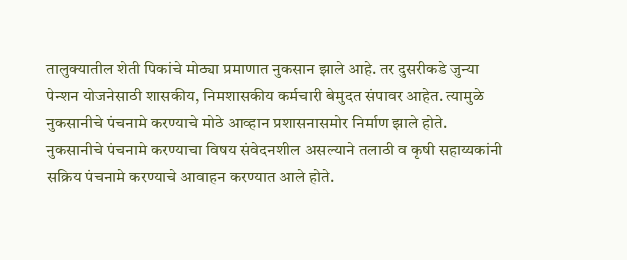तालुक्यातील शेती पिकांचे मोठ्या प्रमाणात नुकसान झाले आहे. तर दुसरीकडे जुन्या पेन्शन योजनेसाठी शासकीय, निमशासकीय कर्मचारी बेमुदत संपावर आहेत. त्यामुळे नुकसानीचे पंचनामे करण्याचे मोठे आव्हान प्रशासनासमोर निर्माण झाले होते. नुकसानीचे पंचनामे करण्याचा विषय संवेदनशील असल्याने तलाठी व कृषी सहाय्यकांनी सक्रिय पंचनामे करण्याचे आवाहन करण्यात आले होते.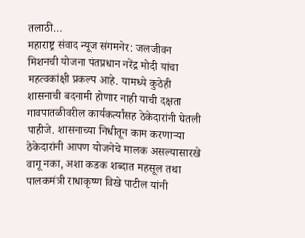तलाठी…
महाराष्ट्र संवाद न्यूज संगमनेर: जलजीवन मिशनची योजना पंतप्रधान नरेंद्र मोदी यांचा महत्वकांक्षी प्रकल्प आहे. यामध्ये कुठेही शासनाची बदनामी होणार नाही याची दक्षता गावपातळीवरील कार्यकर्त्यांसह ठेकेदारांनी घेतली पाहीजे. शासनाच्या निधीतून काम करणाऱ्या ठेकेदारांनी आपण योजनेचे मालक असल्यासारखे वागू नका, अशा कडक शब्दात महसूल तथा पालकमंत्री राधाकृष्ण विखे पाटील यांनी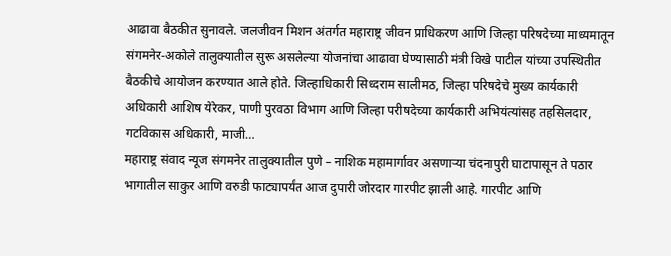आढावा बैठकीत सुनावले. जलजीवन मिशन अंतर्गत महाराष्ट्र जीवन प्राधिकरण आणि जिल्हा परिषदेच्या माध्यमातून संगमनेर-अकोले तालुक्यातील सुरू असलेल्या योजनांचा आढावा घेण्यासाठी मंत्री विखे पाटील यांच्या उपस्थितीत बैठकीचे आयोजन करण्यात आले होते. जिल्हाधिकारी सिध्दराम सालीमठ, जिल्हा परिषदेचे मुख्य कार्यकारी अधिकारी आशिष येरेकर, पाणी पुरवठा विभाग आणि जिल्हा परीषदेच्या कार्यकारी अभियंत्यांसह तहसिलदार, गटविकास अधिकारी, माजी…
महाराष्ट्र संवाद न्यूज संगमनेर तालुक्यातील पुणे – नाशिक महामार्गावर असणाऱ्या चंदनापुरी घाटापासून ते पठार भागातील साकुर आणि वरुडी फाट्यापर्यंत आज दुपारी जोरदार गारपीट झाली आहे. गारपीट आणि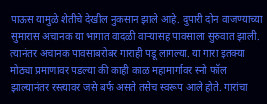पाऊस यामुळे शेतीचे देखील नुकसान झाले आहे. दुपारी दोन वाजण्याच्या सुमारास अचानक या भागात वादळी वाऱ्यासह पावसाला सुरुवात झाली. त्यानंतर अचानक पावसाबरोबर गाराही पडू लागल्या. या गारा इतक्या मोठ्या प्रमाणावर पडल्या की काही काळ महामार्गावर स्नो फॉल झाल्यानंतर रस्त्यावर जसे बर्फ असते तसेच स्वरूप आले होते. गारांचा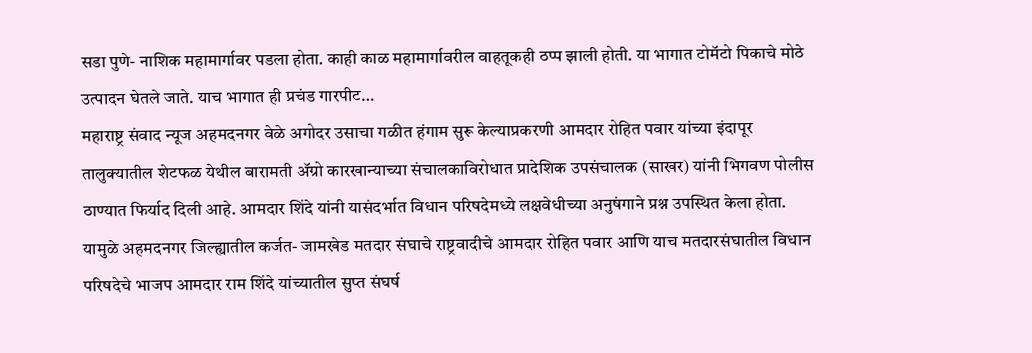सडा पुणे- नाशिक महामार्गावर पडला होता. काही काळ महामार्गावरील वाहतूकही ठप्प झाली होती. या भागात टोमॅटो पिकाचे मोठे उत्पादन घेतले जाते. याच भागात ही प्रचंड गारपीट…
महाराष्ट्र संवाद न्यूज अहमदनगर वेळे अगोदर उसाचा गळीत हंगाम सुरू केल्याप्रकरणी आमदार रोहित पवार यांच्या इंदापूर तालुक्यातील शेटफळ येथील बारामती ॲग्रो कारखान्याच्या संचालकाविरोधात प्रादेशिक उपसंचालक (साखर) यांनी भिगवण पोलीस ठाण्यात फिर्याद दिली आहे. आमदार शिंदे यांनी यासंदर्भात विधान परिषदेमध्ये लक्षवेधीच्या अनुषंगाने प्रश्न उपस्थित केला होता. यामुळे अहमदनगर जिल्ह्यातील कर्जत- जामखेड मतदार संघाचे राष्ट्रवादीचे आमदार रोहित पवार आणि याच मतदारसंघातील विधान परिषदेचे भाजप आमदार राम शिंदे यांच्यातील सुप्त संघर्ष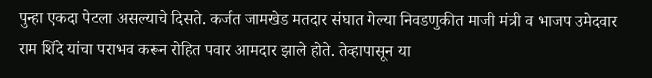पुन्हा एकदा पेटला असल्याचे दिसते. कर्जत जामखेड मतदार संघात गेल्या निवडणुकीत माजी मंत्री व भाजप उमेदवार राम शिंदे यांचा पराभव करून रोहित पवार आमदार झाले होते. तेव्हापासून या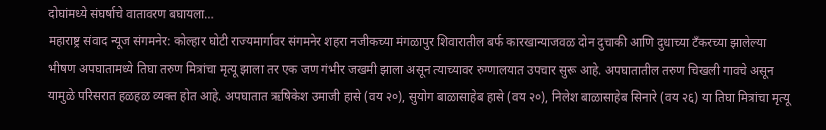दोघांमध्ये संघर्षाचे वातावरण बघायला…
महाराष्ट्र संवाद न्यूज संगमनेर: कोल्हार घोटी राज्यमार्गावर संगमनेर शहरा नजीकच्या मंगळापुर शिवारातील बर्फ कारखान्याजवळ दोन दुचाकी आणि दुधाच्या टँकरच्या झालेल्या भीषण अपघातामध्ये तिघा तरुण मित्रांचा मृत्यू झाला तर एक जण गंभीर जखमी झाला असून त्याच्यावर रुग्णालयात उपचार सुरू आहे. अपघातातील तरुण चिखली गावचे असून यामुळे परिसरात हळहळ व्यक्त होत आहे. अपघातात ऋषिकेश उमाजी हासे (वय २०), सुयोग बाळासाहेब हासे (वय २०), निलेश बाळासाहेब सिनारे (वय २६) या तिघा मित्रांचा मृत्यू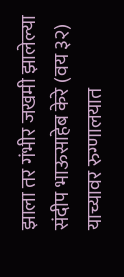झाला तर गंभीर जखमी झालेल्या संदीप भाऊसाहेब केरे (वय ३२) याच्यावर रुग्णालयात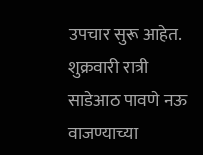उपचार सुरू आहेत. शुक्रवारी रात्री साडेआठ पावणे नऊ वाजण्याच्या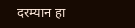दरम्यान हा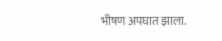भीषण अपघात झाला.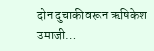दोन दुचाकीवरून ऋषिकेश उमाजी…